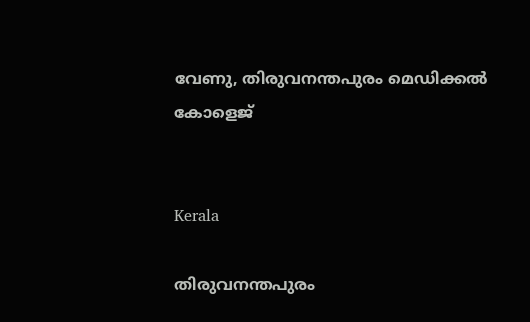വേണു, തിരുവനന്തപുരം മെഡിക്കൽ കോളെജ്


Kerala

തിരുവനന്തപുരം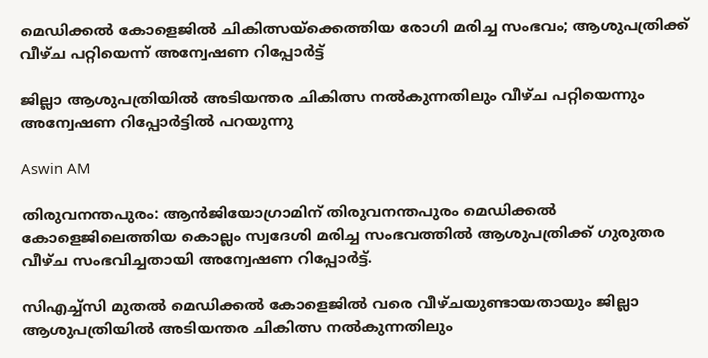മെഡിക്കൽ കോളെജിൽ ചികിത്സയ്ക്കെത്തിയ രോഗി മരിച്ച സംഭവം; ആശുപത്രിക്ക് വീഴ്ച പറ്റിയെന്ന് അന്വേഷണ റിപ്പോർട്ട്

ജില്ലാ ആശുപത്രിയിൽ അടിയന്തര ചികിത്സ നൽകുന്നതിലും വീഴ്ച പറ്റിയെന്നും അന്വേഷണ റിപ്പോർട്ടിൽ‌ പറയുന്നു

Aswin AM

തിരുവനന്തപുരം: ആൻജിയോഗ്രാമിന് തിരുവനന്തപുരം മെഡിക്കൽ കോളെജിലെത്തിയ കൊല്ലം സ്വദേശി മരിച്ച സംഭവത്തിൽ ആശുപത്രിക്ക് ഗുരുതര വീഴ്ച സംഭവിച്ചതായി അന്വേഷണ റിപ്പോർട്ട്.

സിഎച്ച്സി മുതൽ മെഡിക്കൽ കോളെജിൽ വരെ വീഴ്ചയുണ്ടായതായും ജില്ലാ ആശുപത്രിയിൽ അടിയന്തര ചികിത്സ നൽകുന്നതിലും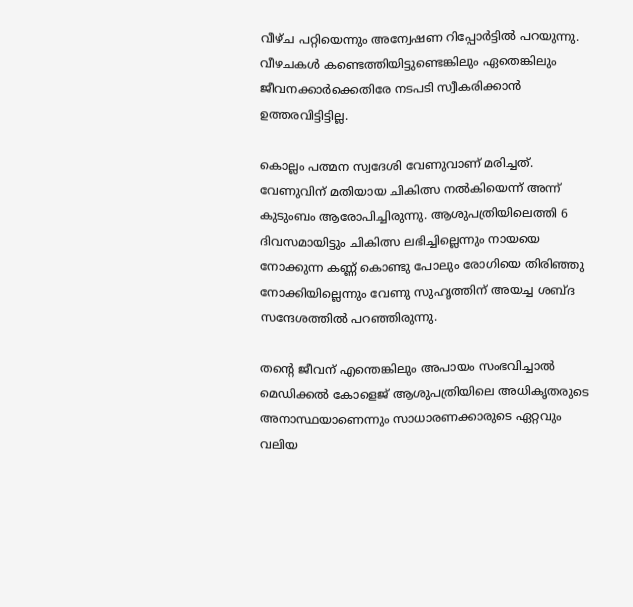വീഴ്ച പറ്റിയെന്നും അന്വേഷണ റിപ്പോർട്ടിൽ‌ പറയുന്നു. വീഴചകൾ കണ്ടെത്തിയിട്ടുണ്ടെങ്കിലും ഏതെങ്കിലും ജീവനക്കാർക്കെതിരേ നടപടി സ്വീകരിക്കാൻ ഉത്തരവിട്ടിട്ടില്ല.

കൊല്ലം പത്മന സ്വദേശി വേണുവാണ് മരിച്ചത്. വേണുവിന് മതിയായ ചികിത്സ നൽകിയെന്ന് അന്ന് കുടുംബം ആരോപിച്ചിരുന്നു. ആശുപത്രിയിലെത്തി 6 ദിവസമായിട്ടും ചികിത്സ ലഭിച്ചില്ലെന്നും നായയെ നോക്കുന്ന കണ്ണ് കൊണ്ടു പോലും രോഗിയെ തിരിഞ്ഞു നോക്കിയില്ലെന്നും വേണു സുഹൃത്തിന് അയച്ച ശബ്ദ സന്ദേശത്തിൽ പറഞ്ഞിരുന്നു.

തന്‍റെ ജീവന് എന്തെങ്കിലും അപായം സംഭവിച്ചാൽ മെഡിക്കൽ കോളെജ് ആശുപത്രിയിലെ അധികൃതരുടെ അനാസ്ഥയാണെന്നും സാധാരണക്കാരുടെ ഏറ്റവും വലിയ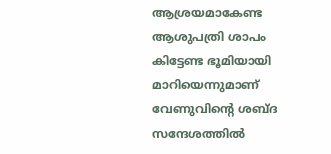ആശ്രയമാകേണ്ട ആശുപത്രി ശാപം കിട്ടേണ്ട ഭൂമിയായി മാറിയെന്നുമാണ് വേണുവിന്‍റെ ശബ്ദ സന്ദേശത്തിൽ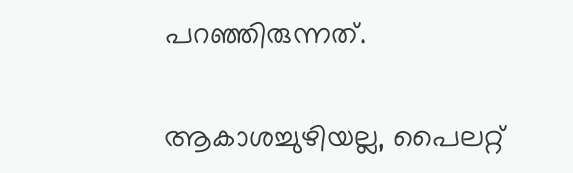പറഞ്ഞിരുന്നത്.

ആകാശച്ചുഴിയല്ല, പൈലറ്റ്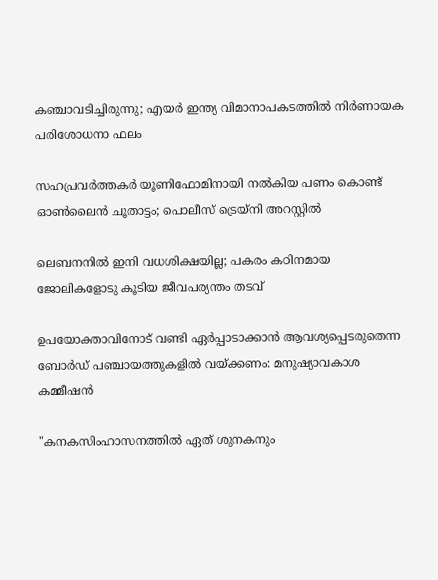കഞ്ചാവടിച്ചിരുന്നു; എയർ ഇന്ത്യ വിമാനാപകടത്തിൽ നിർണായക പരിശോധനാ ഫലം

സഹപ്രവർത്തകർ യൂണിഫോമിനായി നൽകിയ പണം കൊണ്ട് ഓൺലൈൻ ചൂതാട്ടം; പൊലീസ് ട്രെയ്‌നി അറസ്റ്റിൽ

ലെബനനിൽ ഇനി വധശിക്ഷയില്ല; പകരം കഠിനമായ ജോലികളോടു കൂടിയ ജീവപര്യന്തം തടവ്

ഉപയോക്താവിനോട് വണ്ടി ഏർപ്പാടാക്കാൻ ആവശ്യപ്പെടരുതെന്ന ബോർഡ് പഞ്ചായത്തുകളിൽ വയ്ക്കണം: മനുഷ്യാവകാശ കമ്മീഷൻ

"കനകസിംഹാസനത്തിൽ ഏത് ശുനകനും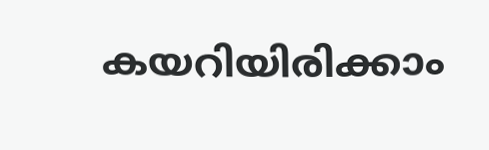കയറിയിരിക്കാം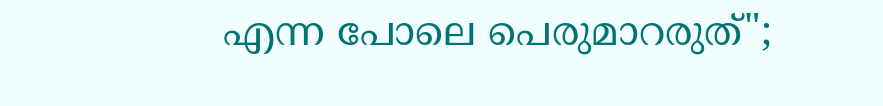എന്ന പോലെ പെരുമാറരുത്";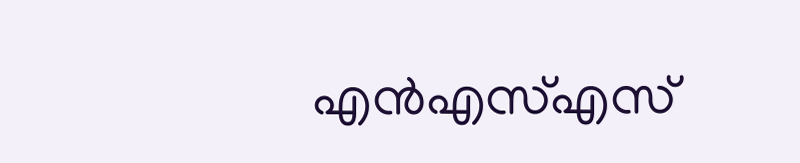എൻഎസ്എസ്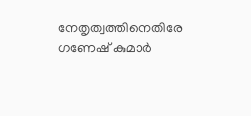നേതൃത്വത്തിനെതിരേ ഗണേഷ് കുമാർ